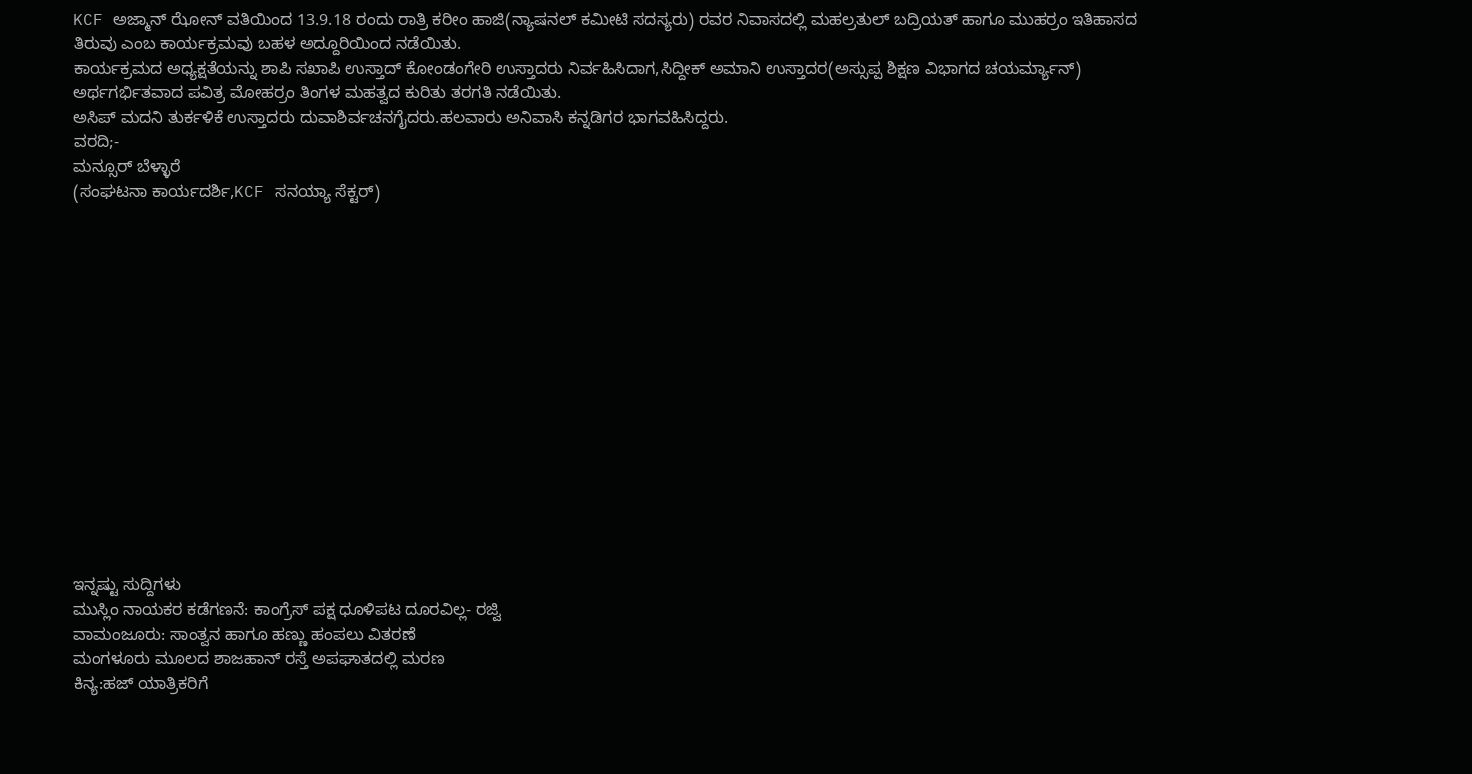KCF ಅಜ್ಮಾನ್ ಝೋನ್ ವತಿಯಿಂದ 13.9.18 ರಂದು ರಾತ್ರಿ ಕರೀಂ ಹಾಜಿ(ನ್ಯಾಷನಲ್ ಕಮೀಟಿ ಸದಸ್ಯರು) ರವರ ನಿವಾಸದಲ್ಲಿ ಮಹಲ್ರತುಲ್ ಬದ್ರಿಯತ್ ಹಾಗೂ ಮುಹರ್ರಂ ಇತಿಹಾಸದ ತಿರುವು ಎಂಬ ಕಾರ್ಯಕ್ರಮವು ಬಹಳ ಅದ್ದೂರಿಯಿಂದ ನಡೆಯಿತು.
ಕಾರ್ಯಕ್ರಮದ ಅಧ್ಯಕ್ಷತೆಯನ್ನು ಶಾಪಿ ಸಖಾಪಿ ಉಸ್ತಾದ್ ಕೋಂಡಂಗೇರಿ ಉಸ್ತಾದರು ನಿರ್ವಹಿಸಿದಾಗ,ಸಿದ್ದೀಕ್ ಅಮಾನಿ ಉಸ್ತಾದರ(ಅಸ್ಸುಪ್ಪ ಶಿಕ್ಷಣ ವಿಭಾಗದ ಚಯರ್ಮ್ಯಾನ್) ಅರ್ಥಗರ್ಭಿತವಾದ ಪವಿತ್ರ ಮೋಹರ್ರಂ ತಿಂಗಳ ಮಹತ್ವದ ಕುರಿತು ತರಗತಿ ನಡೆಯಿತು.
ಅಸಿಪ್ ಮದನಿ ತುರ್ಕಳಿಕೆ ಉಸ್ತಾದರು ದುವಾಶಿರ್ವಚನಗೈದರು.ಹಲವಾರು ಅನಿವಾಸಿ ಕನ್ನಡಿಗರ ಭಾಗವಹಿಸಿದ್ದರು.
ವರದಿ;-
ಮನ್ಸೂರ್ ಬೆಳ್ಳಾರೆ
(ಸಂಘಟನಾ ಕಾರ್ಯದರ್ಶಿ,KCF ಸನಯ್ಯಾ ಸೆಕ್ಟರ್)















ಇನ್ನಷ್ಟು ಸುದ್ದಿಗಳು
ಮುಸ್ಲಿಂ ನಾಯಕರ ಕಡೆಗಣನೆ: ಕಾಂಗ್ರೆಸ್ ಪಕ್ಷ ಧೂಳಿಪಟ ದೂರವಿಲ್ಲ- ರಜ್ವಿ
ವಾಮಂಜೂರು: ಸಾಂತ್ವನ ಹಾಗೂ ಹಣ್ಣು ಹಂಪಲು ವಿತರಣೆ
ಮಂಗಳೂರು ಮೂಲದ ಶಾಜಹಾನ್ ರಸ್ತೆ ಅಪಘಾತದಲ್ಲಿ ಮರಣ
ಕಿನ್ಯ:ಹಜ್ ಯಾತ್ರಿಕರಿಗೆ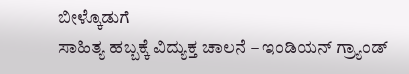ಬೀಳ್ಕೊಡುಗೆ
ಸಾಹಿತ್ಯ ಹಬ್ಬಕ್ಕೆ ವಿದ್ಯುಕ್ತ ಚಾಲನೆ – ಇಂಡಿಯನ್ ಗ್ರ್ಯಾಂಡ್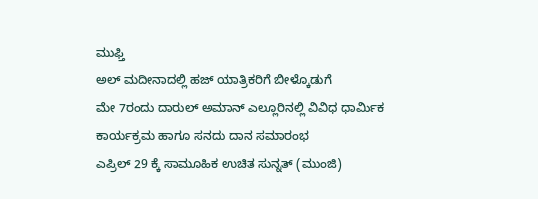ಮುಫ್ತಿ
ಅಲ್ ಮದೀನಾದಲ್ಲಿ ಹಜ್ ಯಾತ್ರಿಕರಿಗೆ ಬೀಳ್ಕೊಡುಗೆ
ಮೇ 7ರಂದು ದಾರುಲ್ ಅಮಾನ್ ಎಲ್ಲೂರಿನಲ್ಲಿ ವಿವಿಧ ಧಾರ್ಮಿಕ ಕಾರ್ಯಕ್ರಮ ಹಾಗೂ ಸನದು ದಾನ ಸಮಾರಂಭ
ಎಪ್ರಿಲ್ 29 ಕ್ಕೆ ಸಾಮೂಹಿಕ ಉಚಿತ ಸುನ್ನತ್ (ಮುಂಜಿ)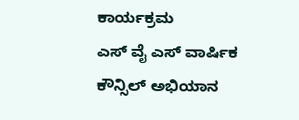ಕಾರ್ಯಕ್ರಮ
ಎಸ್ ವೈ ಎಸ್ ವಾರ್ಷಿಕ ಕೌನ್ಸಿಲ್ ಅಭಿಯಾನ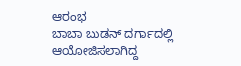ಆರಂಭ
ಬಾಬಾ ಬುಡನ್ ದರ್ಗಾದಲ್ಲಿ ಆಯೋಜಿಸಲಾಗಿದ್ದ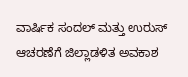ವಾರ್ಷಿಕ ಸಂದಲ್ ಮತ್ತು ಉರುಸ್ ಆಚರಣೆಗೆ ಜಿಲ್ಲಾಡಳಿತ ಅವಕಾಶ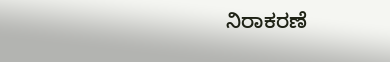ನಿರಾಕರಣೆ